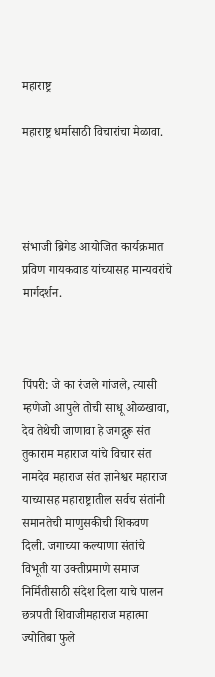महाराष्ट्र

महाराष्ट्र धर्मासाठी विचारांचा मेळावा.




संभाजी ब्रिगेड आयोजित कार्यक्रमात प्रविण गायकवाड यांच्यासह मान्यवरांचे मार्गदर्शन.



पिंपरी: जे का रंजले गांजले, त्यासी म्हणेजो आपुले तोची साधू ओळखावा, देव तेथेची जाणावा हे जगद्गुरू संत तुकाराम महाराज यांचे विचार संत नामदेव महाराज संत ज्ञानेश्वर महाराज याच्यासह महाराष्ट्रातील सर्वच संतांनी समानतेची माणुसकीची शिकवण दिली. जगाच्या कल्याणा संतांचे विभूती या उक्तीप्रमाणे समाज निर्मितीसाठी संदेश दिला याचे पालन छत्रपती शिवाजीमहाराज महात्मा ज्योतिबा फुले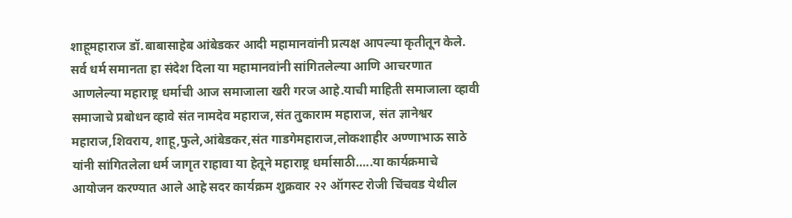शाहूमहाराज डॉ.बाबासाहेब आंबेडकर आदी महामानवांनी प्रत्यक्ष आपल्या कृतीतून केले. सर्व धर्म समानता हा संदेश दिला या महामानवांनी सांगितलेल्या आणि आचरणात आणलेल्या महाराष्ट्र धर्माची आज समाजाला खरी गरज आहे.याची माहिती समाजाला व्हावी समाजाचे प्रबोधन व्हावे संत नामदेव महाराज,संत तुकाराम महाराज, संत ज्ञानेश्वर महाराज,शिवराय, शाहू,फुले,आंबेडकर,संत गाडगेमहाराज,लोकशाहीर अण्णाभाऊ साठे यांनी सांगितलेला धर्म जागृत राहावा या हेतूने महाराष्ट्र धर्मासाठी…..या कार्यक्रमाचे आयोजन करण्यात आले आहे सदर कार्यक्रम शुक्रवार २२ ऑगस्ट रोजी चिंचवड येथील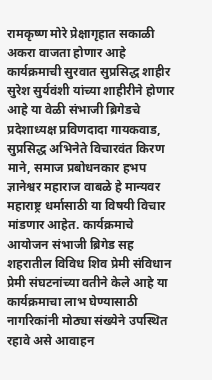रामकृष्ण मोरे प्रेक्षागृहात सकाळी अकरा वाजता होणार आहे कार्यक्रमाची सुरवात सुप्रसिद्ध शाहीर सुरेश सुर्यवंशी यांच्या शाहीरीने होणार आहे या वेळी संभाजी ब्रिगेडचे प्रदेशाध्यक्ष प्रविणदादा गायकवाड, सुप्रसिद्ध अभिनेते विचारवंत किरण माने, समाज प्रबोधनकार हभप ज्ञानेश्वर महाराज वाबळे हे मान्यवर महाराष्ट्र धर्मासाठी या विषयी विचार मांडणार आहेत. कार्यक्रमाचे आयोजन संभाजी ब्रिगेड सह शहरातील विविध शिव प्रेमी संविधान प्रेमी संघटनांच्या वतीने केले आहे या कार्यक्रमाचा लाभ घेण्यासाठी नागरिकांनी मोठ्या संख्येने उपस्थित रहावे असे आवाहन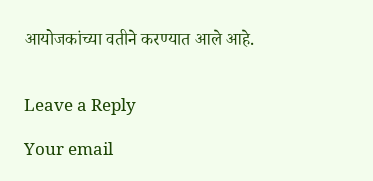आयोजकांच्या वतीने करण्यात आले आहे.


Leave a Reply

Your email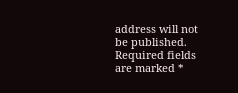address will not be published. Required fields are marked *